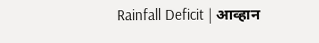Rainfall Deficit | आव्हान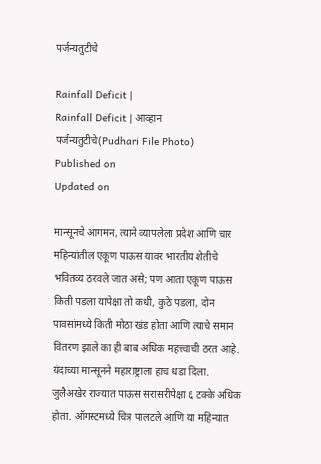पर्जन्यतुटीचे

Rainfall Deficit |
Rainfall Deficit | आव्हान पर्जन्यतुटीचे(Pudhari File Photo)
Published on
Updated on

मान्सूनचे आगमन, त्याने व्यापलेला प्रदेश आणि चार महिन्यांतील एकूण पाऊस यावर भारतीय शेतीचे भवितव्य ठरवले जात असे; पण आता एकूण पाऊस किती पडला यापेक्षा तो कधी, कुठे पडला, दोन पावसांमध्ये किती मोठा खंड होता आणि त्याचे समान वितरण झाले का ही बाब अधिक महत्त्वाची ठरत आहे. यंदाच्या मान्सूनने महाराष्ट्राला हाच धडा दिला. जुलैअखेर राज्यात पाऊस सरासरीपेक्षा ६ टक्के अधिक होता. ऑगस्टमध्ये चित्र पालटले आणि या महिन्यात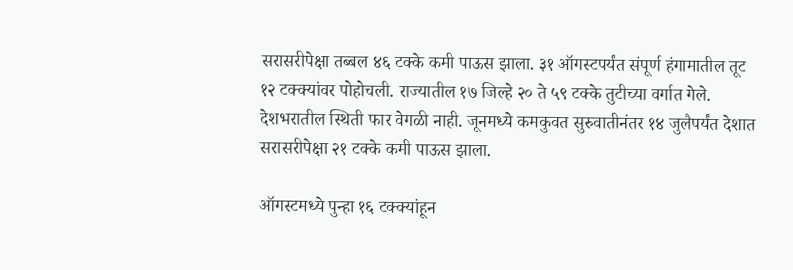सरासरीपेक्षा तब्बल ४६ टक्के कमी पाऊस झाला. ३१ ऑगस्टपर्यंत संपूर्ण हंगामातील तूट १२ टक्क्यांवर पोहोचली. राज्यातील १७ जिल्हे २० ते ५९ टक्के तुटीच्या वर्गात गेले. देशभरातील स्थिती फार वेगळी नाही. जूनमध्ये कमकुवत सुरुवातीनंतर १४ जुलैपर्यंत देशात सरासरीपेक्षा २१ टक्के कमी पाऊस झाला.

ऑगस्टमध्ये पुन्हा १६ टक्क्यांहून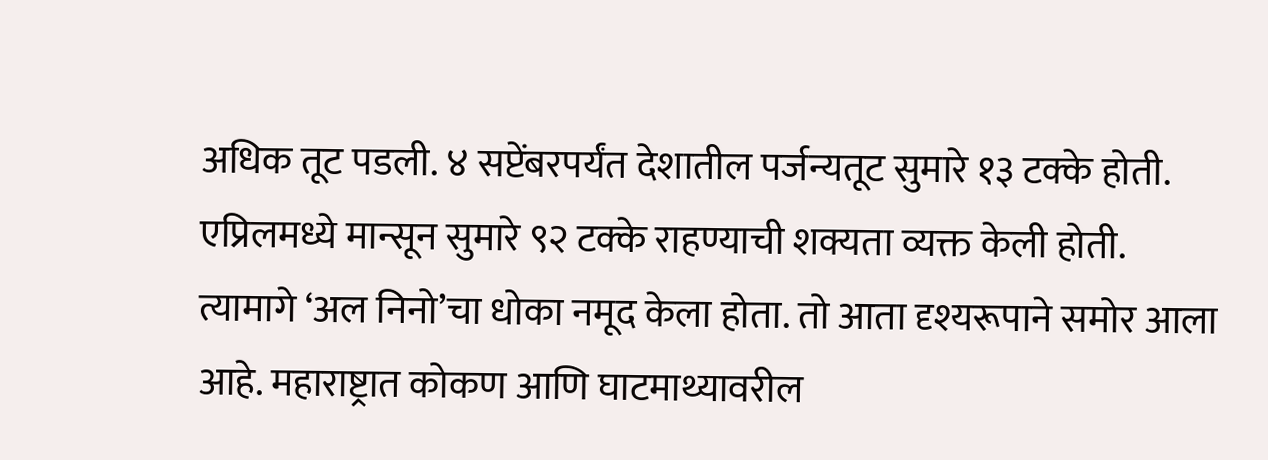अधिक तूट पडली. ४ सप्टेंबरपर्यंत देशातील पर्जन्यतूट सुमारे १३ टक्के होती. एप्रिलमध्ये मान्सून सुमारे ९२ टक्के राहण्याची शक्यता व्यक्त केली होती. त्यामागे ‘अल निनो’चा धोका नमूद केला होता. तो आता दृश्यरूपाने समोर आला आहे. महाराष्ट्रात कोकण आणि घाटमाथ्यावरील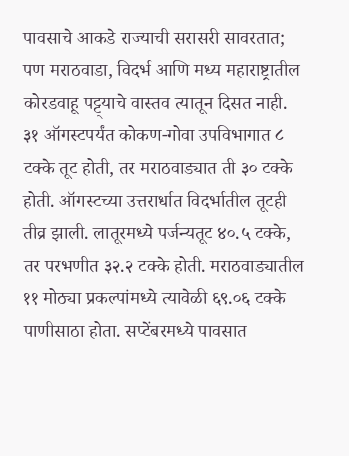पावसाचे आकडे राज्याची सरासरी सावरतात; पण मराठवाडा, विदर्भ आणि मध्य महाराष्ट्रातील कोरडवाहू पट्ट्याचे वास्तव त्यातून दिसत नाही. ३१ ऑगस्टपर्यंत कोकण-गोवा उपविभागात ८ टक्के तूट होती, तर मराठवाड्यात ती ३० टक्के होती. ऑगस्टच्या उत्तरार्धात विदर्भातील तूटही तीव्र झाली. लातूरमध्ये पर्जन्यतूट ४०.५ टक्के, तर परभणीत ३२.२ टक्के होती. मराठवाड्यातील ११ मोठ्या प्रकल्पांमध्ये त्यावेळी ६९.०६ टक्के पाणीसाठा होता. सप्टेंबरमध्ये पावसात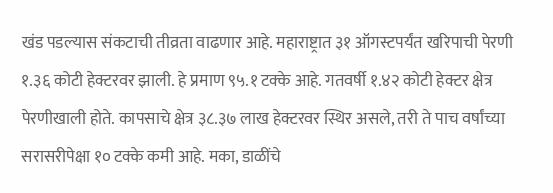खंड पडल्यास संकटाची तीव्रता वाढणार आहे. महाराष्ट्रात ३१ ऑगस्टपर्यंत खरिपाची पेरणी १.३६ कोटी हेक्टरवर झाली. हे प्रमाण ९५.१ टक्के आहे. गतवर्षी १.४२ कोटी हेक्टर क्षेत्र पेरणीखाली होते. कापसाचे क्षेत्र ३८.३७ लाख हेक्टरवर स्थिर असले, तरी ते पाच वर्षांच्या सरासरीपेक्षा १० टक्के कमी आहे. मका, डाळींचे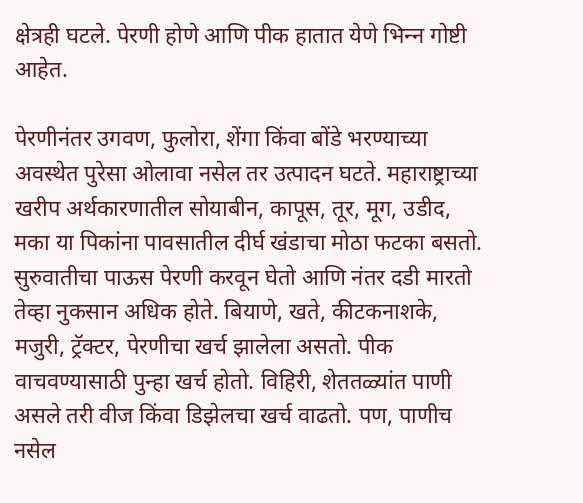क्षेत्रही घटले. पेरणी होणे आणि पीक हातात येणे भिन्‍न गोष्टी आहेत.

पेरणीनंतर उगवण, फुलोरा, शेंगा किंवा बोंडे भरण्याच्या अवस्थेत पुरेसा ओलावा नसेल तर उत्पादन घटते. महाराष्ट्राच्या खरीप अर्थकारणातील सोयाबीन, कापूस, तूर, मूग, उडीद, मका या पिकांना पावसातील दीर्घ खंडाचा मोठा फटका बसतो. सुरुवातीचा पाऊस पेरणी करवून घेतो आणि नंतर दडी मारतो तेव्हा नुकसान अधिक होते. बियाणे, खते, कीटकनाशके, मजुरी, ट्रॅक्टर, पेरणीचा खर्च झालेला असतो. पीक वाचवण्यासाठी पुन्हा खर्च होतो. विहिरी, शेततळ्यांत पाणी असले तरी वीज किंवा डिझेलचा खर्च वाढतो. पण, पाणीच नसेल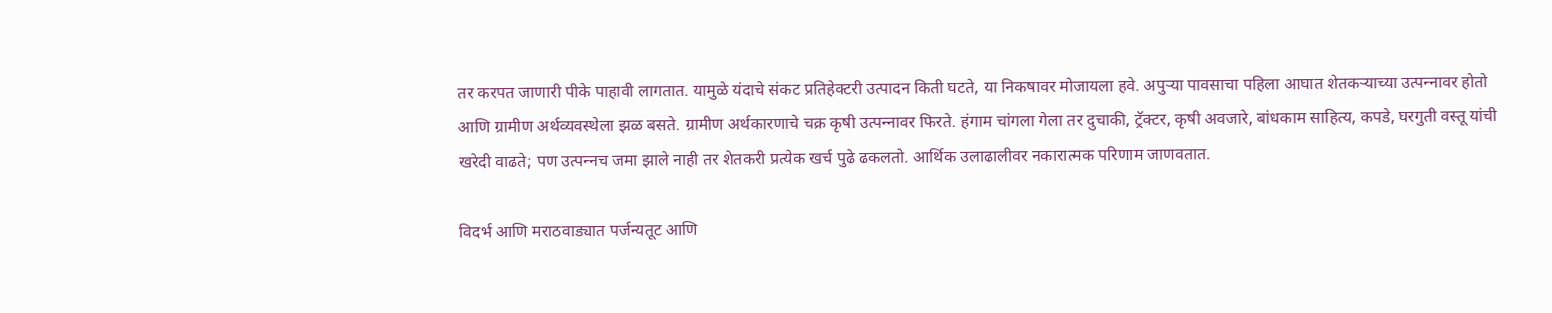तर करपत जाणारी पीके पाहावी लागतात. यामुळे यंदाचे संकट प्रतिहेक्टरी उत्पादन किती घटते, या निकषावर मोजायला हवे. अपुऱ्या पावसाचा पहिला आघात शेतकऱ्याच्या उत्पन्‍नावर होतो आणि ग्रामीण अर्थव्यवस्थेला झळ बसते. ग्रामीण अर्थकारणाचे चक्र कृषी उत्पन्‍नावर फिरते. हंगाम चांगला गेला तर दुचाकी, ट्रॅक्टर, कृषी अवजारे, बांधकाम साहित्य, कपडे, घरगुती वस्तू यांची खरेदी वाढते; पण उत्पन्‍नच जमा झाले नाही तर शेतकरी प्रत्येक खर्च पुढे ढकलतो. आर्थिक उलाढालीवर नकारात्मक परिणाम जाणवतात.

विदर्भ आणि मराठवाड्यात पर्जन्यतूट आणि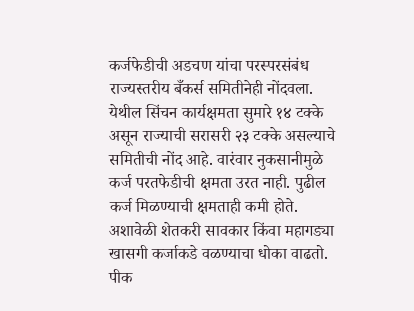कर्जफेडीची अडचण यांचा परस्परसंबंध राज्यस्तरीय बँकर्स समितीनेही नोंदवला. येथील सिंचन कार्यक्षमता सुमारे १४ टक्के असून राज्याची सरासरी २३ टक्के असल्याचे समितीची नोंद आहे. वारंवार नुकसानीमुळे कर्ज परतफेडीची क्षमता उरत नाही. पुढील कर्ज मिळण्याची क्षमताही कमी होते. अशावेळी शेतकरी सावकार किंवा महागड्या खासगी कर्जाकडे वळण्याचा धोका वाढतो. पीक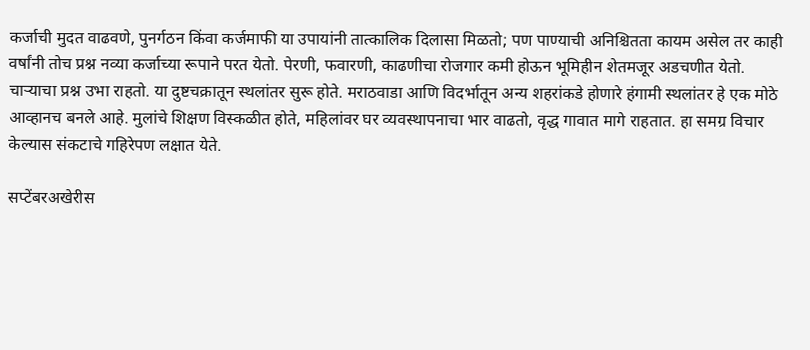कर्जाची मुदत वाढवणे, पुनर्गठन किंवा कर्जमाफी या उपायांनी तात्कालिक दिलासा मिळतो; पण पाण्याची अनिश्चितता कायम असेल तर काही वर्षांनी तोच प्रश्न नव्या कर्जाच्या रूपाने परत येतो. पेरणी, फवारणी, काढणीचा रोजगार कमी होऊन भूमिहीन शेतमजूर अडचणीत येतो. चाऱ्याचा प्रश्न उभा राहतो. या दुष्टचक्रातून स्थलांतर सुरू होते. मराठवाडा आणि विदर्भातून अन्य शहरांकडे होणारे हंगामी स्थलांतर हे एक मोठे आव्हानच बनले आहे. मुलांचे शिक्षण विस्कळीत होते, महिलांवर घर व्यवस्थापनाचा भार वाढतो, वृद्ध गावात मागे राहतात. हा समग्र विचार केल्यास संकटाचे गहिरेपण लक्षात येते.

सप्टेंबरअखेरीस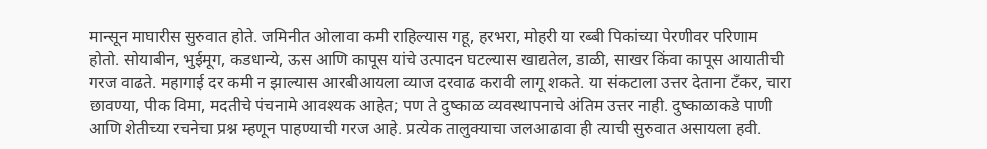मान्सून माघारीस सुरुवात होते. जमिनीत ओलावा कमी राहिल्यास गहू, हरभरा, मोहरी या रब्बी पिकांच्या पेरणीवर परिणाम होतो. सोयाबीन, भुईमूग, कडधान्ये, ऊस आणि कापूस यांचे उत्पादन घटल्यास खाद्यतेल, डाळी, साखर किंवा कापूस आयातीची गरज वाढते. महागाई दर कमी न झाल्यास आरबीआयला व्याज दरवाढ करावी लागू शकते. या संकटाला उत्तर देताना टँकर, चारा छावण्या, पीक विमा, मदतीचे पंचनामे आवश्यक आहेत; पण ते दुष्काळ व्यवस्थापनाचे अंतिम उत्तर नाही. दुष्काळाकडे पाणी आणि शेतीच्या रचनेचा प्रश्न म्हणून पाहण्याची गरज आहे. प्रत्येक तालुक्याचा जलआढावा ही त्याची सुरुवात असायला हवी.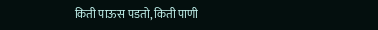किती पाऊस पडतो, किती पाणी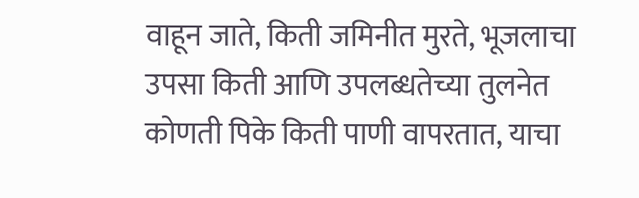वाहून जाते, किती जमिनीत मुरते, भूजलाचा उपसा किती आणि उपलब्धतेच्या तुलनेत कोणती पिके किती पाणी वापरतात, याचा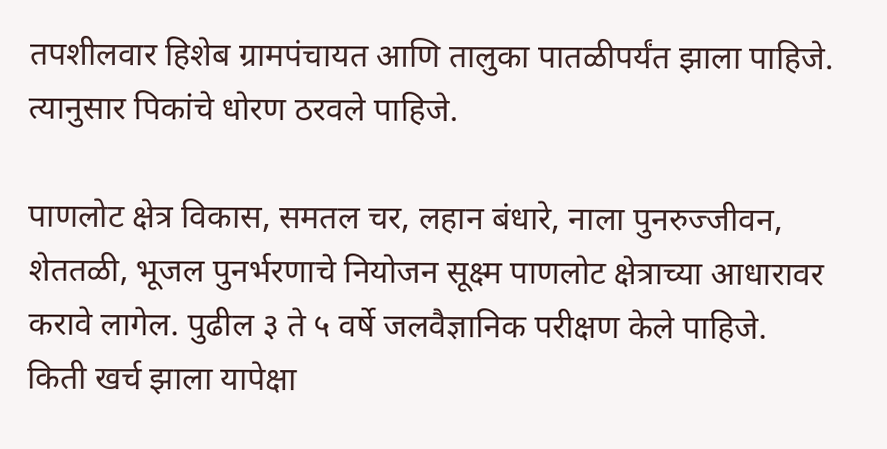तपशीलवार हिशेब ग्रामपंचायत आणि तालुका पातळीपर्यंत झाला पाहिजे. त्यानुसार पिकांचे धोरण ठरवले पाहिजे.

पाणलोट क्षेत्र विकास, समतल चर, लहान बंधारे, नाला पुनरुज्जीवन, शेततळी, भूजल पुनर्भरणाचे नियोजन सूक्ष्म पाणलोट क्षेत्राच्या आधारावर करावे लागेल. पुढील ३ ते ५ वर्षे जलवैज्ञानिक परीक्षण केले पाहिजे. किती खर्च झाला यापेक्षा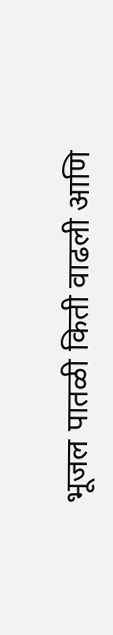भूजल पातळी किती वाढली आणि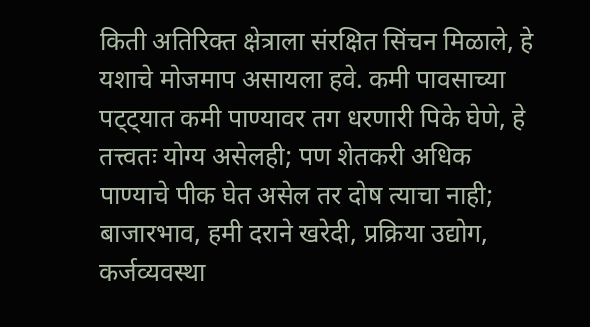किती अतिरिक्त क्षेत्राला संरक्षित सिंचन मिळाले, हे यशाचे मोजमाप असायला हवे. कमी पावसाच्या पट्ट्यात कमी पाण्यावर तग धरणारी पिके घेणे, हे तत्त्‍वतः योग्य असेलही; पण शेतकरी अधिक पाण्याचे पीक घेत असेल तर दोष त्याचा नाही; बाजारभाव, हमी दराने खरेदी, प्रक्रिया उद्योग, कर्जव्यवस्था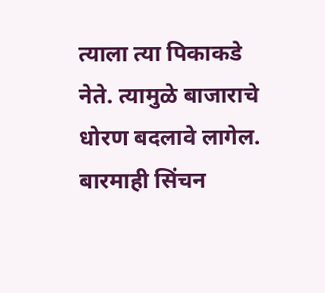त्याला त्या पिकाकडे नेते. त्यामुळे बाजाराचे धोरण बदलावे लागेल. बारमाही सिंचन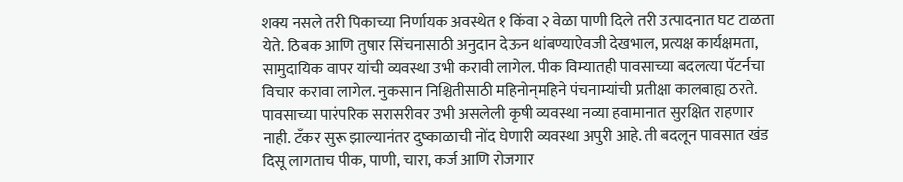शक्य नसले तरी पिकाच्या निर्णायक अवस्थेत १ किंवा २ वेळा पाणी दिले तरी उत्पादनात घट टाळता येते. ठिबक आणि तुषार सिंचनासाठी अनुदान देऊन थांबण्याऐवजी देखभाल, प्रत्यक्ष कार्यक्षमता, सामुदायिक वापर यांची व्यवस्था उभी करावी लागेल. पीक विम्यातही पावसाच्या बदलत्या पॅटर्नचा विचार करावा लागेल. नुकसान निश्चितीसाठी महिनोन्‌महिने पंचनाम्यांची प्रतीक्षा कालबाह्य ठरते. पावसाच्या पारंपरिक सरासरीवर उभी असलेली कृषी व्यवस्था नव्या हवामानात सुरक्षित राहणार नाही. टँकर सुरू झाल्यानंतर दुष्काळाची नोंद घेणारी व्यवस्था अपुरी आहे. ती बदलून पावसात खंड दिसू लागताच पीक, पाणी, चारा, कर्ज आणि रोजगार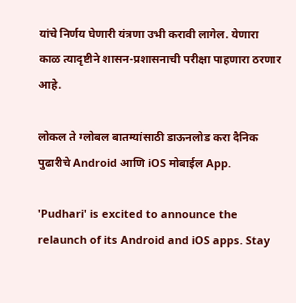यांचे निर्णय घेणारी यंत्रणा उभी करावी लागेल. येणारा काळ त्यादृष्टीने शासन-प्रशासनाची परीक्षा पाहणारा ठरणार आहे.

लोकल ते ग्लोबल बातम्यांसाठी डाऊनलोड करा दैनिक पुढारीचे Android आणि iOS मोबाईल App.

'Pudhari' is excited to announce the relaunch of its Android and iOS apps. Stay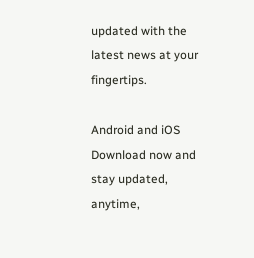updated with the latest news at your fingertips.

Android and iOS Download now and stay updated, anytime,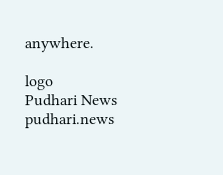anywhere.

logo
Pudhari News
pudhari.news